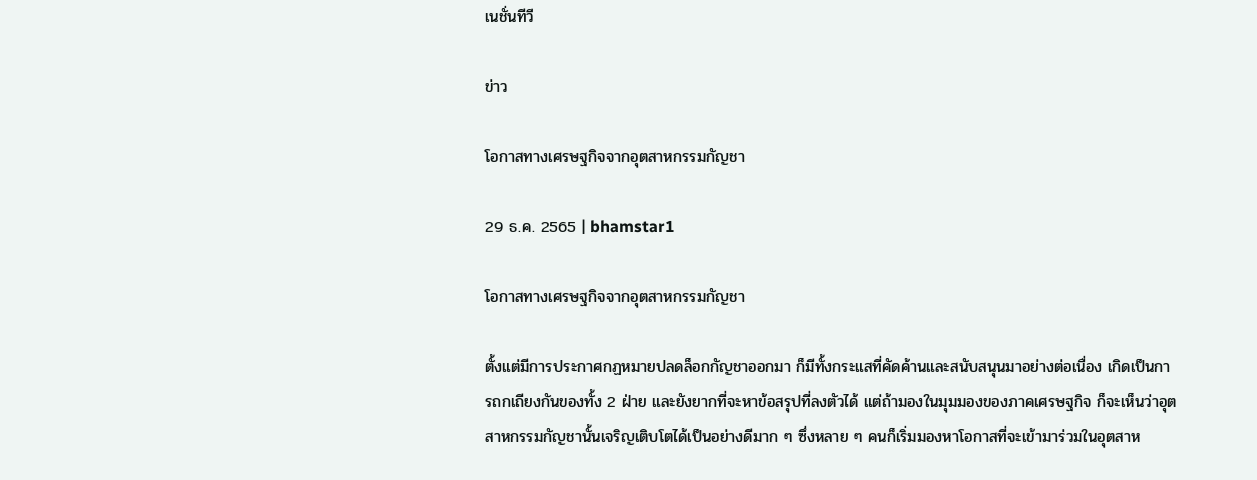เนชั่นทีวี

ข่าว

โอกาสทางเศรษฐกิจจากอุตสาหกรรมกัญชา

29 ธ.ค. 2565 | bhamstar1

โอกาสทางเศรษฐกิจจากอุตสาหกรรมกัญชา

ตั้งแต่มีการประกาศกฏหมายปลดล็อกกัญชาออกมา ก็มีทั้งกระแสที่คัดค้านและสนับสนุนมาอย่างต่อเนื่อง เกิดเป็นการถกเถียงกันของทั้ง 2 ฝ่าย และยังยากที่จะหาข้อสรุปที่ลงตัวได้ แต่ถ้ามองในมุมมองของภาคเศรษฐกิจ ก็จะเห็นว่าอุตสาหกรรมกัญชานั้นเจริญเติบโตได้เป็นอย่างดีมาก ๆ ซึ่งหลาย ๆ คนก็เริ่มมองหาโอกาสที่จะเข้ามาร่วมในอุตสาห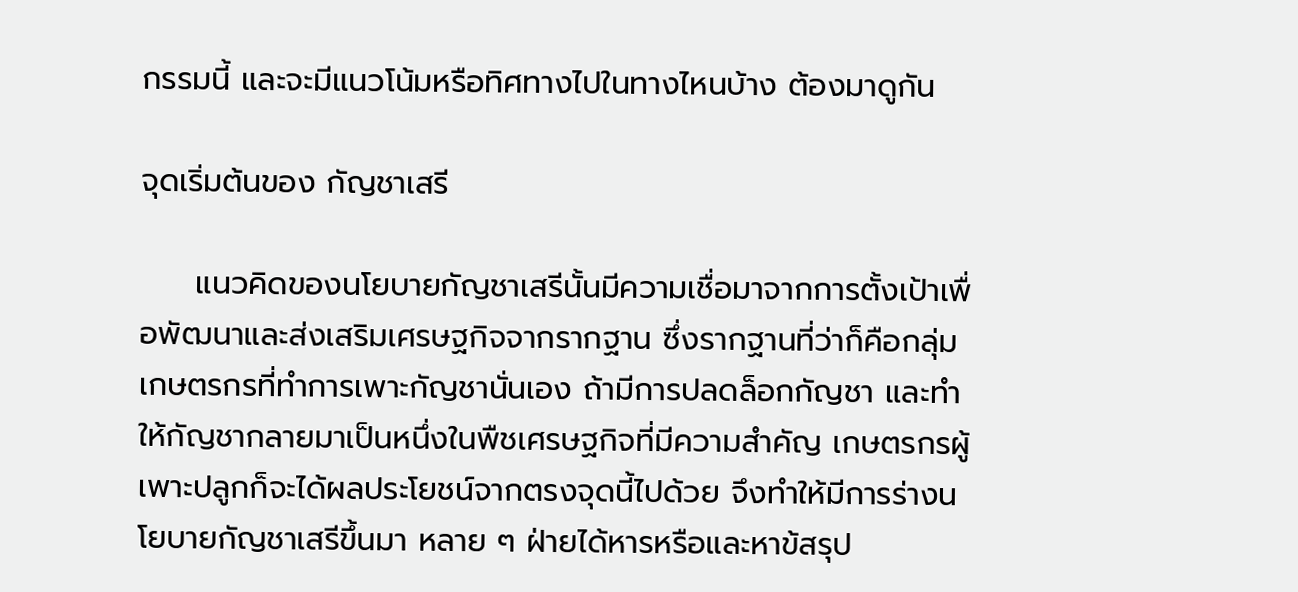กรรมนี้ และจะมีแนวโน้มหรือทิศทางไปในทางไหนบ้าง ต้องมาดูกัน

จุดเริ่มต้นของ กัญชาเสรี

     แนวคิดของนโยบายกัญชาเสรีนั้นมีความเชื่อมาจากการตั้งเป้าเพื่อพัฒนาและส่งเสริมเศรษฐกิจจากรากฐาน ซึ่งรากฐานที่ว่าก็คือกลุ่มเกษตรกรที่ทำการเพาะกัญชานั่นเอง ถ้ามีการปลดล็อกกัญชา และทำให้กัญชากลายมาเป็นหนึ่งในพืชเศรษฐกิจที่มีความสำคัญ เกษตรกรผู้เพาะปลูกก็จะได้ผลประโยชน์จากตรงจุดนี้ไปด้วย จึงทำให้มีการร่างนโยบายกัญชาเสรีขึ้นมา หลาย ๆ ฝ่ายได้หารหรือและหาข้สรุป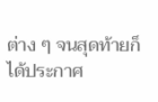ต่าง ๆ จนสุดท้ายก็ได้ประกาศ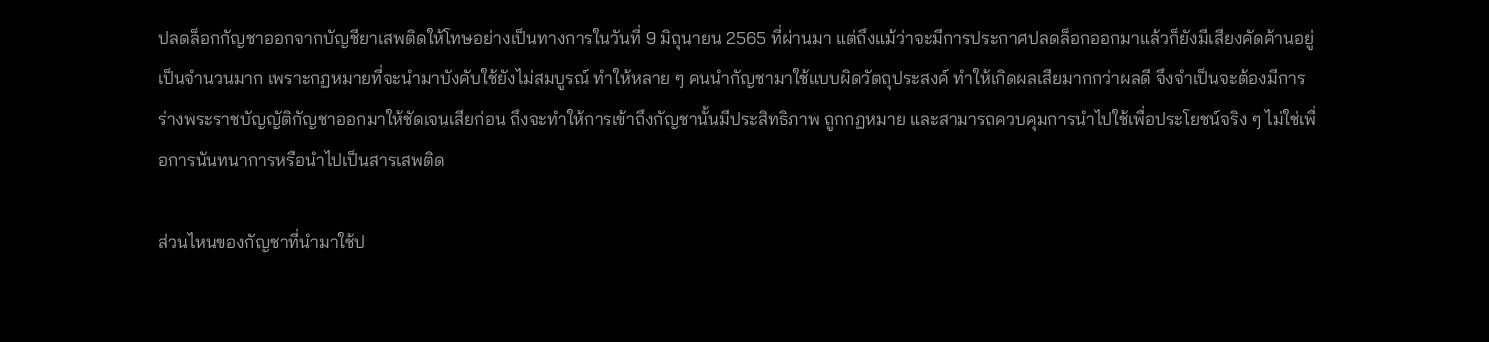ปลดล็อกกัญชาออกจากบัญชียาเสพติดให้โทษอย่างเป็นทางการในวันที่ 9 มิถุนายน 2565 ที่ผ่านมา แต่ถึงแม้ว่าจะมีการประกาศปลดล็อกออกมาแล้วก็ยังมีเสียงคัดค้านอยู่เป็นจำนวนมาก เพราะกฏหมายที่จะนำมาบังคับใช้ยังไม่สมบูรณ์ ทำให้หลาย ๆ คนนำกัญชามาใช้แบบผิดวัตถุประสงค์ ทำให้เกิดผลเสียมากกว่าผลดี จึงจำเป็นจะต้องมีการร่างพระราชบัญญัติกัญชาออกมาให้ชัดเจนเสียก่อน ถึงจะทำให้การเข้าถึงกัญชานั้นมีประสิทธิภาพ ถูกกฏหมาย และสามารถควบคุมการนำไปใช้เพื่อประโยชน์จริง ๆ ไม่ใช่เพื่อการนันทนาการหรือนำไปเป็นสารเสพติด

ส่วนไหนของกัญชาที่นำมาใช้ป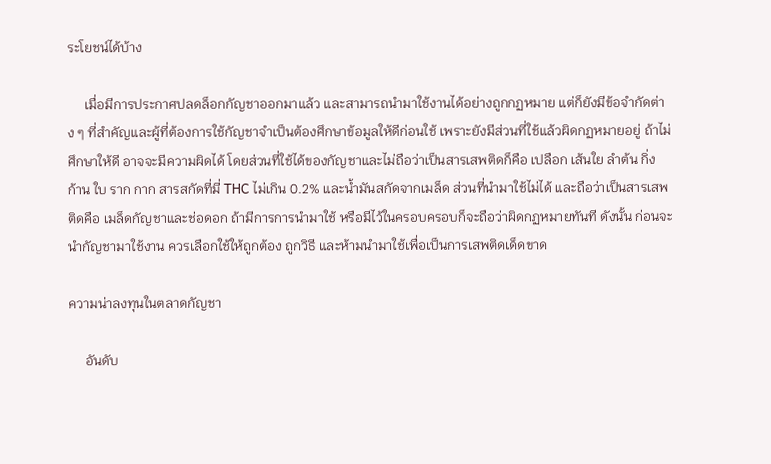ระโยชน์ได้บ้าง

     เมื่อมีการประกาศปลดล็อกกัญชาออกมาแล้ว และสามารถนำมาใช้งานได้อย่างถูกกฏหมาย แต่ก็ยังมีข้อจำกัดต่าง ๆ ที่สำคัญและผู้ที่ต้องการใช้กัญชาจำเป็นต้องศึกษาข้อมูลให้ดีก่อนใช้ เพราะยังมีส่วนที่ใช้แล้วผิดกฏหมายอยู่ ถ้าไม่ศึกษาให้ดี อาจจะมีความผิดได้ โดยส่วนที่ใช้ได้ของกัญชาและไม่ถือว่าเป็นสารเสพติดก็คือ เปลือก เส้นใย ลำต้น กิ่ง ก้าน ใบ ราก กาก สารสกัดที่มี่ THC ไม่เกิน 0.2% และน้ำมันสกัดจากเมล็ด ส่วนที่นำมาใช้ไม่ได้ และถือว่าเป็นสารเสพติดคือ เมล็ดกัญชาและช่อดอก ถ้ามีการการนำมาใช้ หรือมีไว้ในครอบครอบก็จะถือว่าผิดกฏหมายทันที ดังนั้น ก่อนจะนำกัญชามาใช้งาน ควรเลือกใช้ให้ถูกต้อง ถูกวิธี และห้ามนำมาใช้เพื่อเป็นการเสพติดเด็ดขาด

ความน่าลงทุนในตลาดกัญชา

     อันดับ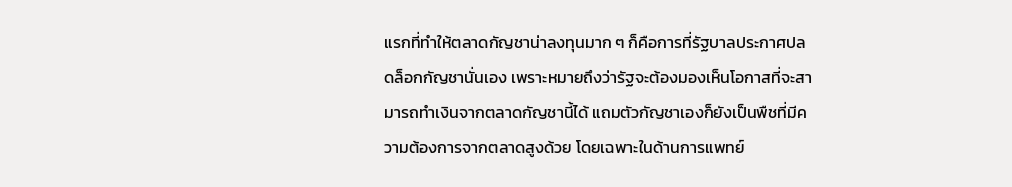แรกที่ทำให้ตลาดกัญชาน่าลงทุนมาก ๆ ก็คือการที่รัฐบาลประกาศปลดล็อกกัญชานั่นเอง เพราะหมายถึงว่ารัฐจะต้องมองเห็นโอกาสที่จะสามารถทำเงินจากตลาดกัญชานี้ได้ แถมตัวกัญชาเองก็ยังเป็นพืชที่มีความต้องการจากตลาดสูงด้วย โดยเฉพาะในด้านการแพทย์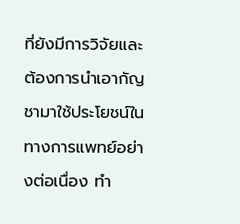ที่ยังมีการวิจัยและต้องการนำเอากัญชามาใช้ประโยชน์ในทางการแพทย์อย่างต่อเนื่อง ทำ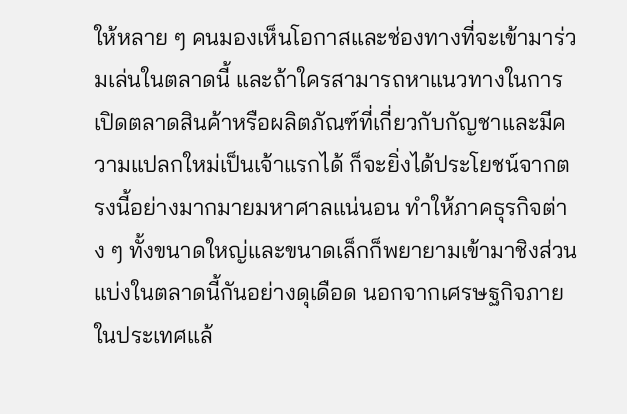ให้หลาย ๆ คนมองเห็นโอกาสและช่องทางที่จะเข้ามาร่วมเล่นในตลาดนี้ และถ้าใครสามารถหาแนวทางในการเปิดตลาดสินค้าหรือผลิตภัณฑ์ที่เกี่ยวกับกัญชาและมีความแปลกใหม่เป็นเจ้าแรกได้ ก็จะยิ่งได้ประโยชน์จากตรงนี้อย่างมากมายมหาศาลแน่นอน ทำให้ภาคธุรกิจต่าง ๆ ทั้งขนาดใหญ่และขนาดเล็กก็พยายามเข้ามาชิงส่วนแบ่งในตลาดนี้กันอย่างดุเดือด นอกจากเศรษฐกิจภายในประเทศแล้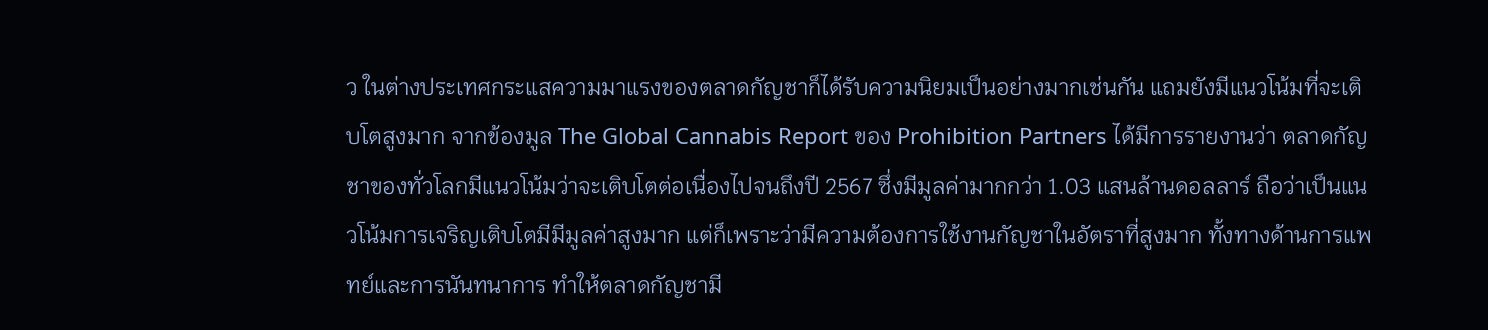ว ในต่างประเทศกระแสความมาแรงของตลาดกัญชาก็ได้รับความนิยมเป็นอย่างมากเช่นกัน แถมยังมีแนวโน้มที่จะเติบโตสูงมาก จากข้องมูล The Global Cannabis Report ของ Prohibition Partners ได้มีการรายงานว่า ตลาดกัญชาของทั่วโลกมีแนวโน้มว่าจะเติบโตต่อเนื่องไปจนถึงปี 2567 ซึ่งมีมูลค่ามากกว่า 1.03 แสนล้านดอลลาร์ ถือว่าเป็นแนวโน้มการเจริญเติบโตมีมีมูลค่าสูงมาก แต่ก็เพราะว่ามีความต้องการใช้งานกัญชาในอัตราที่สูงมาก ทั้งทางด้านการแพทย์และการนันทนาการ ทำให้ตลาดกัญชามี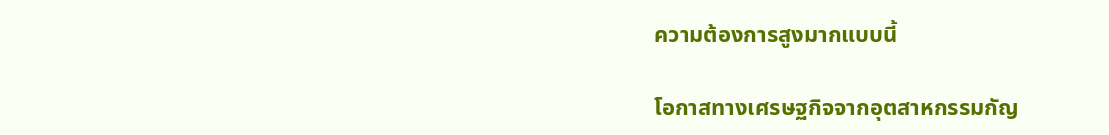ความต้องการสูงมากแบบนี้

โอกาสทางเศรษฐกิจจากอุตสาหกรรมกัญ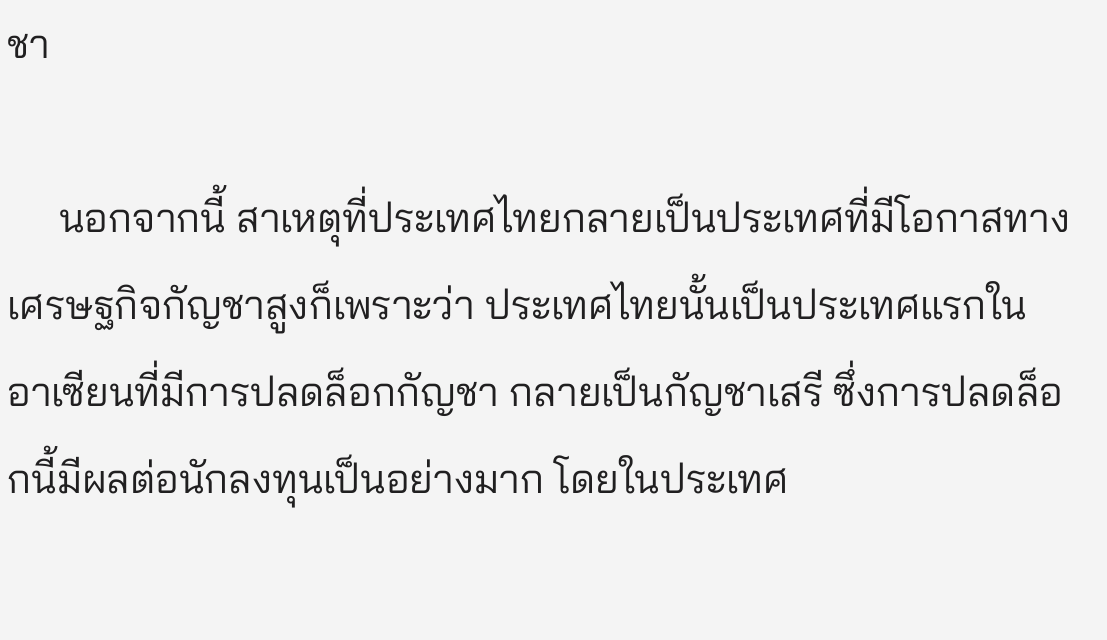ชา

     นอกจากนี้ สาเหตุที่ประเทศไทยกลายเป็นประเทศที่มีโอกาสทางเศรษฐกิจกัญชาสูงก็เพราะว่า ประเทศไทยนั้นเป็นประเทศแรกในอาเซียนที่มีการปลดล็อกกัญชา กลายเป็นกัญชาเสรี ซึ่งการปลดล็อกนี้มีผลต่อนักลงทุนเป็นอย่างมาก โดยในประเทศ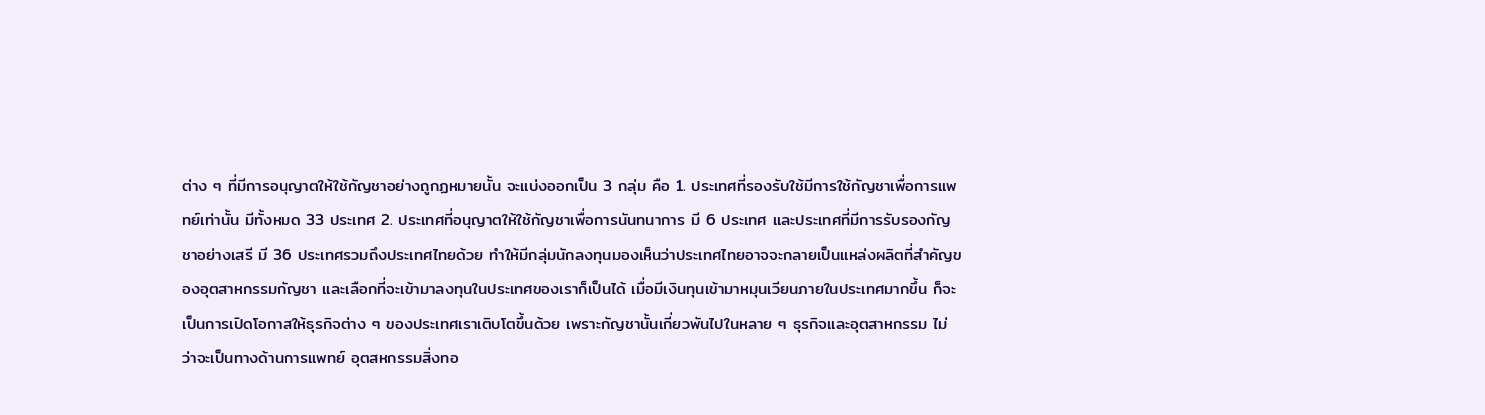ต่าง ๆ ที่มีการอนุญาตให้ใช้กัญชาอย่างถูกฏหมายนั้น จะแบ่งออกเป็น 3 กลุ่ม คือ 1. ประเทศที่รองรับใช้มีการใช้กัญชาเพื่อการแพทย์เท่านั้น มีทั้งหมด 33 ประเทศ 2. ประเทศที่อนุญาตให้ใช้กัญชาเพื่อการนันทนาการ มี 6 ประเทศ และประเทศที่มีการรับรองกัญชาอย่างเสรี มี 36 ประเทศรวมถึงประเทศไทยด้วย ทำให้มีกลุ่มนักลงทุนมองเห็นว่าประเทศไทยอาจจะกลายเป็นแหล่งผลิตที่สำคัญของอุตสาหกรรมกัญชา และเลือกที่จะเข้ามาลงทุนในประเทศของเราก็เป็นได้ เมื่อมีเงินทุนเข้ามาหมุนเวียนภายในประเทศมากขึ้น ก็จะเป็นการเปิดโอกาสให้ธุรกิจต่าง ๆ ของประเทศเราเติบโตขึ้นด้วย เพราะกัญชานั้นเกี่ยวพันไปในหลาย ๆ ธุรกิจและอุตสาหกรรม ไม่ว่าจะเป็นทางด้านการแพทย์ อุตสหกรรมสิ่งทอ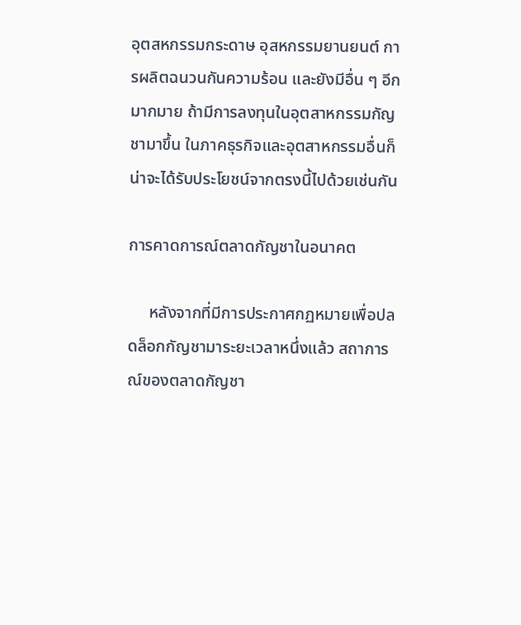อุตสหกรรมกระดาษ อุสหกรรมยานยนต์ การผลิตฉนวนกันความร้อน และยังมีอื่น ๆ อีกมากมาย ถ้ามีการลงทุนในอุตสาหกรรมกัญชามาขึ้น ในภาคธุรกิจและอุตสาหกรรมอื่นก็น่าจะได้รับประโยชน์จากตรงนี้ไปด้วยเช่นกัน

การคาดการณ์ตลาดกัญชาในอนาคต

     หลังจากที่มีการประกาศกฏหมายเพื่อปลดล็อกกัญชามาระยะเวลาหนึ่งแล้ว สถาการณ์ของตลาดกัญชา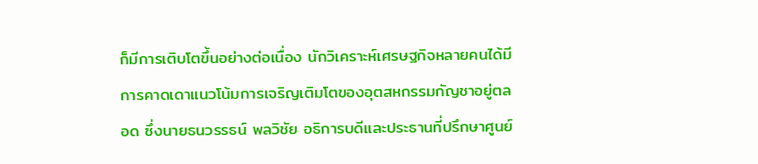ก็มีการเติบโตขึ้นอย่างต่อเนื่อง นักวิเคราะห์เศรษฐกิจหลายคนได้มีการคาดเดาแนวโน้มการเจริญเติมโตของอุตสหกรรมกัญชาอยู่ตลอด ซึ่งนายธนวรรธน์ พลวิชัย อธิการบดีและประธานที่ปรึกษาศูนย์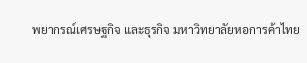พยากรณ์เศรษฐกิจ และธุรกิจ มหาวิทยาลัยหอการค้าไทย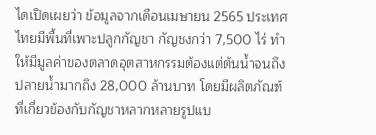ไดเปิดเผยว่า ข้อมูลจากเดือนเมษายน 2565 ประเทศไทยมีพื้นที่เพาะปลูกกัญชา กัญชงกว่า 7,500 ไร่ ทำให้มีมูลค่าของตลาดอุตสาหกรรมต้องแต่ต้นน้ำจนถึงปลายน้ำมากถึง 28,000 ล้านบาท โดยมีผลิตภัณฑ์ที่เกี่ยวข้องกับกัญชาหลากหลายรูปแบ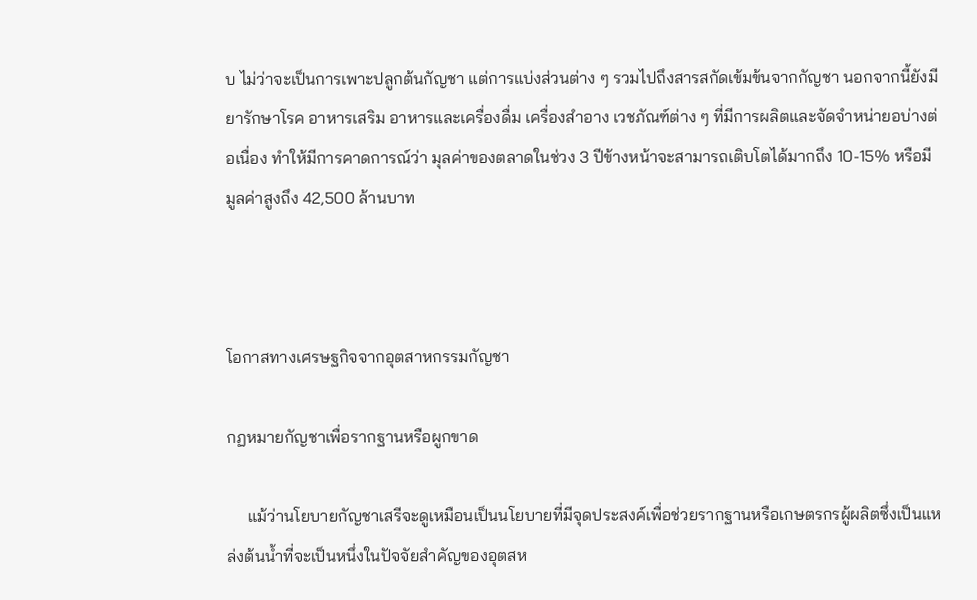บ ไม่ว่าจะเป็นการเพาะปลูกต้นกัญชา แต่การแบ่งส่วนต่าง ๆ รวมไปถึงสารสกัดเข้มข้นจากกัญชา นอกจากนี้ยังมียารักษาโรค อาหารเสริม อาหารและเครื่องดื่ม เครื่องสำอาง เวชภัณฑ์ต่าง ๆ ที่มีการผลิตและจัดจำหน่ายอบ่างต่อเนื่อง ทำให้มีการคาดการณ์ว่า มุลค่าของตลาดในช่วง 3 ปีข้างหน้าจะสามารถเติบโตได้มากถึง 10-15% หรือมีมูลค่าสูงถึง 42,500 ล้านบาท



โอกาสทางเศรษฐกิจจากอุตสาหกรรมกัญชา

กฏหมายกัญชาเพื่อรากฐานหรือผูกขาด

     แม้ว่านโยบายกัญชาเสรีจะดูเหมือนเป็นนโยบายที่มีจุดประสงค์เพื่อช่วยรากฐานหรือเกษตรกรผู้ผลิตซึ่งเป็นแหล่งต้นน้ำที่จะเป็นหนึ่งในปัจจัยสำคัญของอุตสห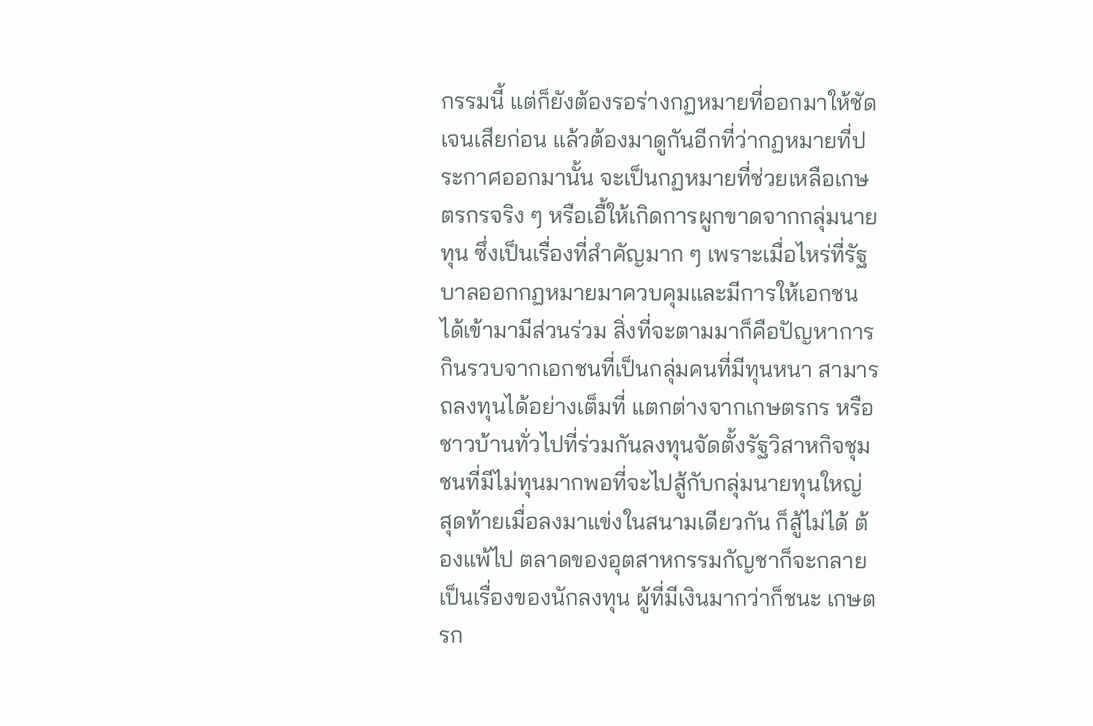กรรมนี้ แต่ก็ยังต้องรอร่างกฏหมายที่ออกมาให้ชัดเจนเสียก่อน แล้วต้องมาดูกันอีกที่ว่ากฏหมายที่ประกาศออกมานั้น จะเป็นกฏหมายที่ช่วยเหลือเกษตรกรจริง ๆ หรือเอื้ให้เกิดการผูกขาดจากกลุ่มนายทุน ซึ่งเป็นเรื่องที่สำคัญมาก ๆ เพราะเมื่อไหร่ที่รัฐบาลออกกฏหมายมาควบคุมและมีการให้เอกชนได้เข้ามามีส่วนร่วม สิ่งที่จะตามมาก็คือปัญหาการกินรวบจากเอกชนที่เป็นกลุ่มคนที่มีทุนหนา สามารถลงทุนได้อย่างเต็มที่ แตกต่างจากเกษตรกร หรือชาวบ้านทั่วไปที่ร่วมกันลงทุนจัดตั้งรัฐวิสาหกิจชุมชนที่มีไม่ทุนมากพอที่จะไปสู้กับกลุ่มนายทุนใหญ่ สุดท้ายเมื่อลงมาแข่งในสนามเดียวกัน ก็สู้ไม่ได้ ต้องแพ้ไป ตลาดของอุตสาหกรรมกัญชาก็จะกลายเป็นเรื่องของนักลงทุน ผู้ที่มีเงินมากว่าก็ชนะ เกษตรก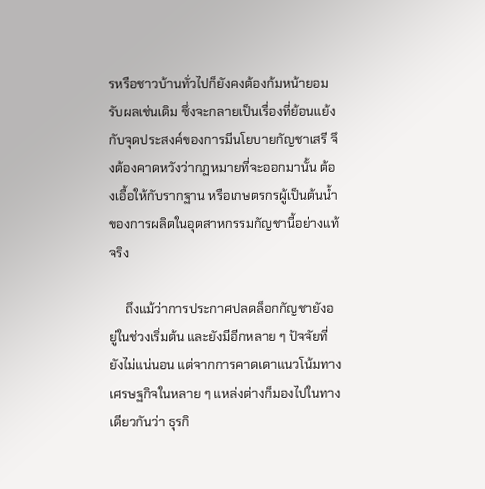รหรือชาวบ้านทั่วไปก็ยังคงต้องก้มหน้ายอมรับผลเช่นเดิม ซึ่งจะกลายเป็นเรื่องที่ย้อนแย้งกับจุดประสงค์ของการมีนโยบายกัญชาเสรี จึงต้องคาดหวังว่ากฏหมายที่จะออกมานั้น ต้องเอื้อให้กับรากฐาน หรือเกษตรกรผู้เป็นต้นน้ำของการผลิตในอุตสาหกรรมกัญชานี้อย่างแท้จริง

     ถึงแม้ว่าการประกาศปลดล็อกกัญชายังอยู่ในช่วงเริ่มต้น และยังมีอีกหลาย ๆ ปัจจัยที่ยังไม่แน่นอน แต่จากการคาดเดาแนวโน้มทางเศรษฐกิจในหลาย ๆ แหล่งต่างก็มองไปในทางเดียวกันว่า ธุรกิ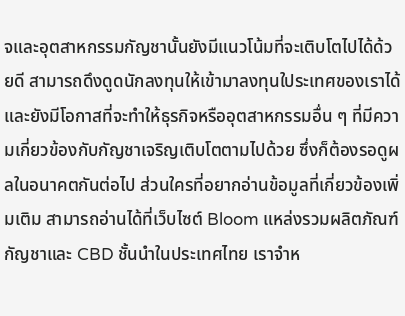จและอุตสาหกรรมกัญชานั้นยังมีแนวโน้มที่จะเติบโตไปได้ด้วยดี สามารถดึงดูดนักลงทุนให้เข้ามาลงทุนใประเทศของเราได้ และยังมีโอกาสที่จะทำให้ธุรกิจหรืออุตสาหกรรมอื่น ๆ ที่มีความเกี่ยวข้องกับกัญชาเจริญเติบโตตามไปด้วย ซึ่งก็ต้องรอดูผลในอนาคตกันต่อไป ส่วนใครที่อยากอ่านข้อมูลที่เกี่ยวข้องเพิ่มเติม สามารถอ่านได้ที่เว็บไซต์ Bloom แหล่งรวมผลิตภัณฑ์กัญชาและ CBD ชั้นนำในประเทศไทย เราจำห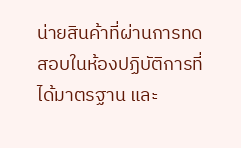น่ายสินค้าที่ผ่านการทดสอบในห้องปฏิบัติการที่ได้มาตรฐาน และ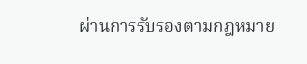ผ่านการรับรองตามกฎหมาย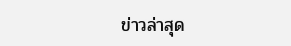ข่าวล่าสุด